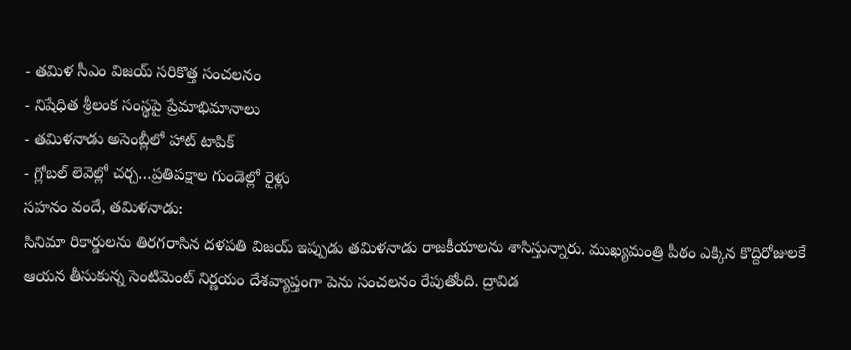- తమిళ సీఎం విజయ్ సరికొత్త సంచలనం
- నిషేధిత శ్రీలంక సంస్థపై ప్రేమాభిమానాలు
- తమిళనాడు అసెంబ్లీలో హాట్ టాపిక్
- గ్లోబల్ లెవెల్లో చర్చ…ప్రతిపక్షాల గుండెల్లో రైళ్లు
సహనం వందే, తమిళనాడు:
సినిమా రికార్డులను తిరగరాసిన దళపతి విజయ్ ఇప్పుడు తమిళనాడు రాజకీయాలను శాసిస్తున్నారు. ముఖ్యమంత్రి పీఠం ఎక్కిన కొద్దిరోజులకే ఆయన తీసుకున్న సెంటిమెంట్ నిర్ణయం దేశవ్యాప్తంగా పెను సంచలనం రేపుతోంది. ద్రావిడ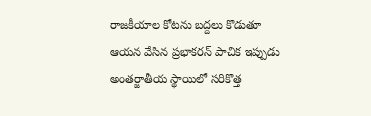రాజకీయాల కోటను బద్దలు కొడుతూ ఆయన వేసిన ప్రభాకరన్ పాచిక ఇప్పుడు అంతర్జాతీయ స్థాయిలో సరికొత్త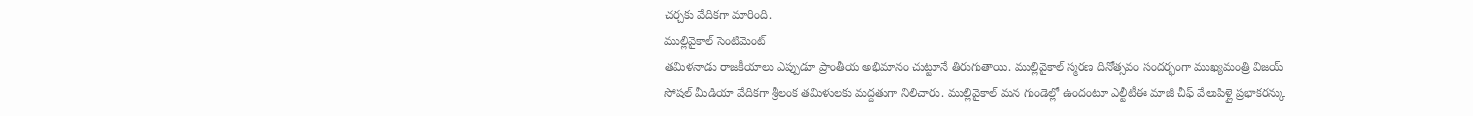చర్చకు వేదికగా మారింది.
ముల్లివైకాల్ సెంటిమెంట్
తమిళనాడు రాజకీయాలు ఎప్పుడూ ప్రాంతీయ అభిమానం చుట్టూనే తిరుగుతాయి. ముల్లివైకాల్ స్మరణ దినోత్సవం సందర్భంగా ముఖ్యమంత్రి విజయ్ సోషల్ మీడియా వేదికగా శ్రీలంక తమిళులకు మద్దతుగా నిలిచారు. ముల్లివైకాల్ మన గుండెల్లో ఉందంటూ ఎల్టీటీఈ మాజీ చీఫ్ వేలుపిళ్లై ప్రభాకరన్కు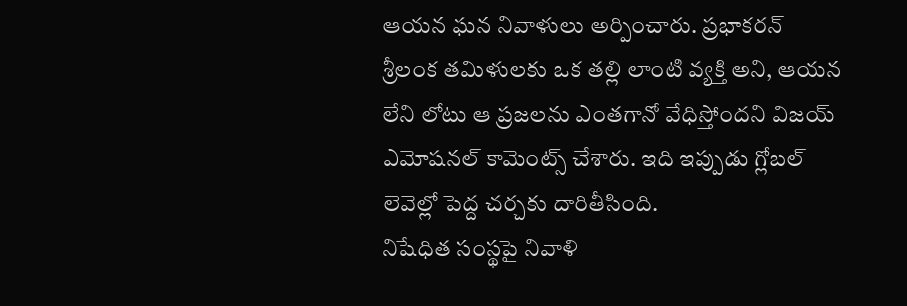ఆయన ఘన నివాళులు అర్పించారు. ప్రభాకరన్ శ్రీలంక తమిళులకు ఒక తల్లి లాంటి వ్యక్తి అని, ఆయన లేని లోటు ఆ ప్రజలను ఎంతగానో వేధిస్తోందని విజయ్ ఎమోషనల్ కామెంట్స్ చేశారు. ఇది ఇప్పుడు గ్లోబల్ లెవెల్లో పెద్ద చర్చకు దారితీసింది.
నిషేధిత సంస్థపై నివాళి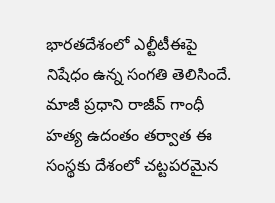భారతదేశంలో ఎల్టీటీఈపై నిషేధం ఉన్న సంగతి తెలిసిందే. మాజీ ప్రధాని రాజీవ్ గాంధీ హత్య ఉదంతం తర్వాత ఈ సంస్థకు దేశంలో చట్టపరమైన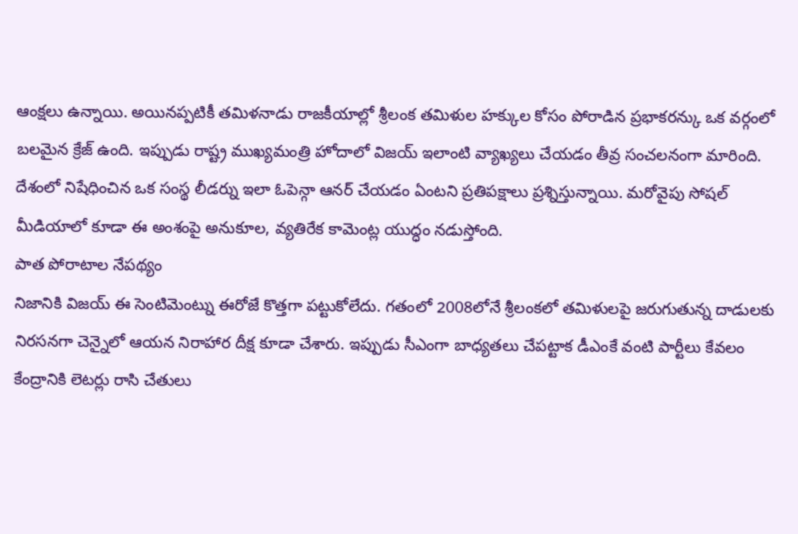ఆంక్షలు ఉన్నాయి. అయినప్పటికీ తమిళనాడు రాజకీయాల్లో శ్రీలంక తమిళుల హక్కుల కోసం పోరాడిన ప్రభాకరన్కు ఒక వర్గంలో బలమైన క్రేజ్ ఉంది. ఇప్పుడు రాష్ట్ర ముఖ్యమంత్రి హోదాలో విజయ్ ఇలాంటి వ్యాఖ్యలు చేయడం తీవ్ర సంచలనంగా మారింది. దేశంలో నిషేధించిన ఒక సంస్థ లీడర్ను ఇలా ఓపెన్గా ఆనర్ చేయడం ఏంటని ప్రతిపక్షాలు ప్రశ్నిస్తున్నాయి. మరోవైపు సోషల్ మీడియాలో కూడా ఈ అంశంపై అనుకూల, వ్యతిరేక కామెంట్ల యుద్ధం నడుస్తోంది.
పాత పోరాటాల నేపథ్యం
నిజానికి విజయ్ ఈ సెంటిమెంట్ను ఈరోజే కొత్తగా పట్టుకోలేదు. గతంలో 2008లోనే శ్రీలంకలో తమిళులపై జరుగుతున్న దాడులకు నిరసనగా చెన్నైలో ఆయన నిరాహార దీక్ష కూడా చేశారు. ఇప్పుడు సీఎంగా బాధ్యతలు చేపట్టాక డీఎంకే వంటి పార్టీలు కేవలం కేంద్రానికి లెటర్లు రాసి చేతులు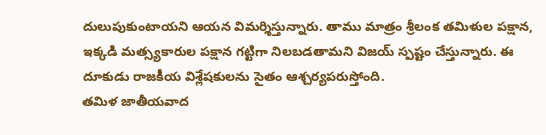దులుపుకుంటాయని ఆయన విమర్శిస్తున్నారు. తాము మాత్రం శ్రీలంక తమిళుల పక్షాన, ఇక్కడి మత్స్యకారుల పక్షాన గట్టిగా నిలబడతామని విజయ్ స్పష్టం చేస్తున్నారు. ఈ దూకుడు రాజకీయ విశ్లేషకులను సైతం ఆశ్చర్యపరుస్తోంది.
తమిళ జాతీయవాద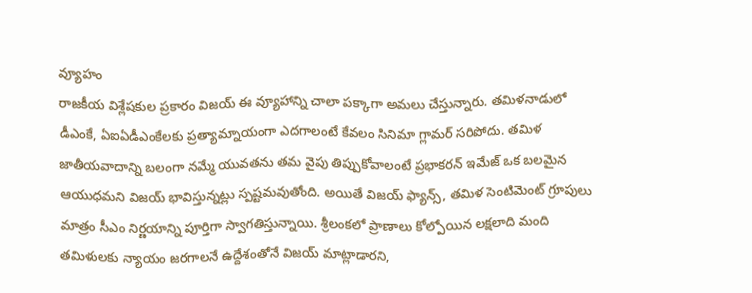వ్యూహం
రాజకీయ విశ్లేషకుల ప్రకారం విజయ్ ఈ వ్యూహాన్ని చాలా పక్కాగా అమలు చేస్తున్నారు. తమిళనాడులో డీఎంకే, ఏఐఏడీఎంకేలకు ప్రత్యామ్నాయంగా ఎదగాలంటే కేవలం సినిమా గ్లామర్ సరిపోదు. తమిళ జాతీయవాదాన్ని బలంగా నమ్మే యువతను తమ వైపు తిప్పుకోవాలంటే ప్రభాకరన్ ఇమేజ్ ఒక బలమైన ఆయుధమని విజయ్ భావిస్తున్నట్లు స్పష్టమవుతోంది. అయితే విజయ్ ఫ్యాన్స్, తమిళ సెంటిమెంట్ గ్రూపులు మాత్రం సీఎం నిర్ణయాన్ని పూర్తిగా స్వాగతిస్తున్నాయి. శ్రీలంకలో ప్రాణాలు కోల్పోయిన లక్షలాది మంది తమిళులకు న్యాయం జరగాలనే ఉద్దేశంతోనే విజయ్ మాట్లాడారని,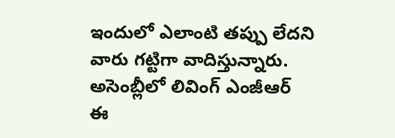ఇందులో ఎలాంటి తప్పు లేదని వారు గట్టిగా వాదిస్తున్నారు.
అసెంబ్లీలో లివింగ్ ఎంజీఆర్
ఈ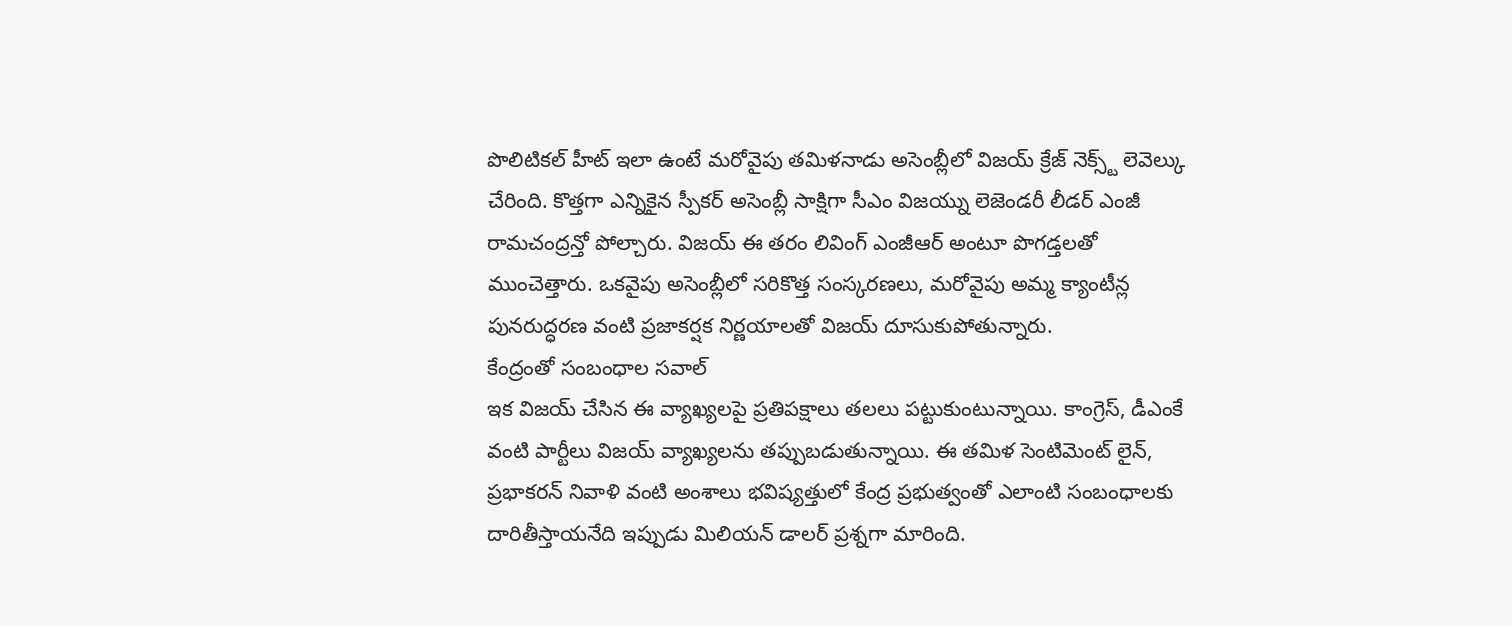పొలిటికల్ హీట్ ఇలా ఉంటే మరోవైపు తమిళనాడు అసెంబ్లీలో విజయ్ క్రేజ్ నెక్స్ట్ లెవెల్కు చేరింది. కొత్తగా ఎన్నికైన స్పీకర్ అసెంబ్లీ సాక్షిగా సీఎం విజయ్ను లెజెండరీ లీడర్ ఎంజీ రామచంద్రన్తో పోల్చారు. విజయ్ ఈ తరం లివింగ్ ఎంజీఆర్ అంటూ పొగడ్తలతో ముంచెత్తారు. ఒకవైపు అసెంబ్లీలో సరికొత్త సంస్కరణలు, మరోవైపు అమ్మ క్యాంటీన్ల పునరుద్ధరణ వంటి ప్రజాకర్షక నిర్ణయాలతో విజయ్ దూసుకుపోతున్నారు.
కేంద్రంతో సంబంధాల సవాల్
ఇక విజయ్ చేసిన ఈ వ్యాఖ్యలపై ప్రతిపక్షాలు తలలు పట్టుకుంటున్నాయి. కాంగ్రెస్, డీఎంకే వంటి పార్టీలు విజయ్ వ్యాఖ్యలను తప్పుబడుతున్నాయి. ఈ తమిళ సెంటిమెంట్ లైన్, ప్రభాకరన్ నివాళి వంటి అంశాలు భవిష్యత్తులో కేంద్ర ప్రభుత్వంతో ఎలాంటి సంబంధాలకు దారితీస్తాయనేది ఇప్పుడు మిలియన్ డాలర్ ప్రశ్నగా మారింది.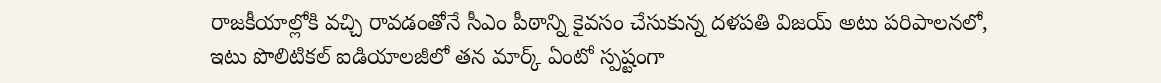రాజకీయాల్లోకి వచ్చి రావడంతోనే సీఎం పీఠాన్ని కైవసం చేసుకున్న దళపతి విజయ్ అటు పరిపాలనలో, ఇటు పొలిటికల్ ఐడియాలజీలో తన మార్క్ ఏంటో స్పష్టంగా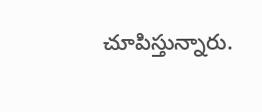చూపిస్తున్నారు.